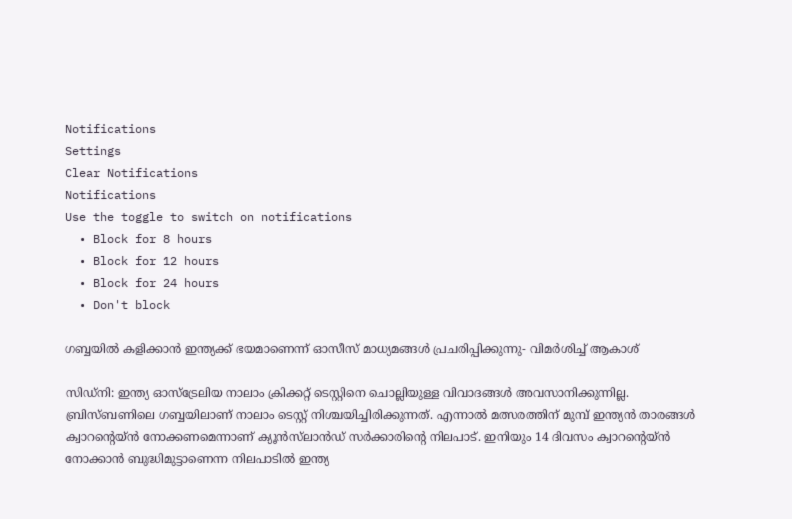Notifications
Settings
Clear Notifications
Notifications
Use the toggle to switch on notifications
  • Block for 8 hours
  • Block for 12 hours
  • Block for 24 hours
  • Don't block

ഗബ്ബയില്‍ കളിക്കാന്‍ ഇന്ത്യക്ക് ഭയമാണെന്ന് ഓസീസ് മാധ്യമങ്ങള്‍ പ്രചരിപ്പിക്കുന്നു- വിമര്‍ശിച്ച് ആകാശ്

സിഡ്‌നി: ഇന്ത്യ ഓസ്‌ട്രേലിയ നാലാം ക്രിക്കറ്റ് ടെസ്റ്റിനെ ചൊല്ലിയുള്ള വിവാദങ്ങള്‍ അവസാനിക്കുന്നില്ല. ബ്രിസ്ബണിലെ ഗബ്ബയിലാണ് നാലാം ടെസ്റ്റ് നിശ്ചയിച്ചിരിക്കുന്നത്. എന്നാല്‍ മത്സരത്തിന് മുമ്പ് ഇന്ത്യന്‍ താരങ്ങള്‍ ക്വാറന്റെയ്ന്‍ നോക്കണമെന്നാണ് ക്യൂന്‍സ്‌ലാന്‍ഡ് സര്‍ക്കാരിന്റെ നിലപാട്. ഇനിയും 14 ദിവസം ക്വാറന്റെയ്ന്‍ നോക്കാന്‍ ബുദ്ധിമുട്ടാണെന്ന നിലപാടില്‍ ഇന്ത്യ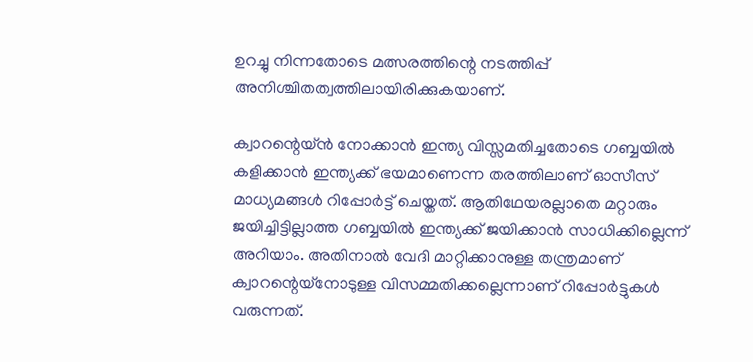ഉറച്ചു നിന്നതോടെ മത്സരത്തിന്റെ നടത്തിപ്പ് അനിശ്ചിതത്വത്തിലായിരിക്കുകയാണ്.

ക്വാറന്റെയ്ന്‍ നോക്കാന്‍ ഇന്ത്യ വിസ്സമതിച്ചതോടെ ഗബ്ബയില്‍ കളിക്കാന്‍ ഇന്ത്യക്ക് ഭയമാണെന്ന തരത്തിലാണ് ഓസീസ് മാധ്യമങ്ങള്‍ റിപ്പോര്‍ട്ട് ചെയ്തത്. ആതിഥേയരല്ലാതെ മറ്റാരും ജയിച്ചിട്ടില്ലാത്ത ഗബ്ബയില്‍ ഇന്ത്യക്ക് ജയിക്കാന്‍ സാധിക്കില്ലെന്ന് അറിയാം. അതിനാല്‍ വേദി മാറ്റിക്കാനുള്ള തന്ത്രമാണ് ക്വാറന്റെയ്‌നോടുള്ള വിസമ്മതിക്കല്ലെന്നാണ് റിപ്പോര്‍ട്ടുകള്‍ വരുന്നത്.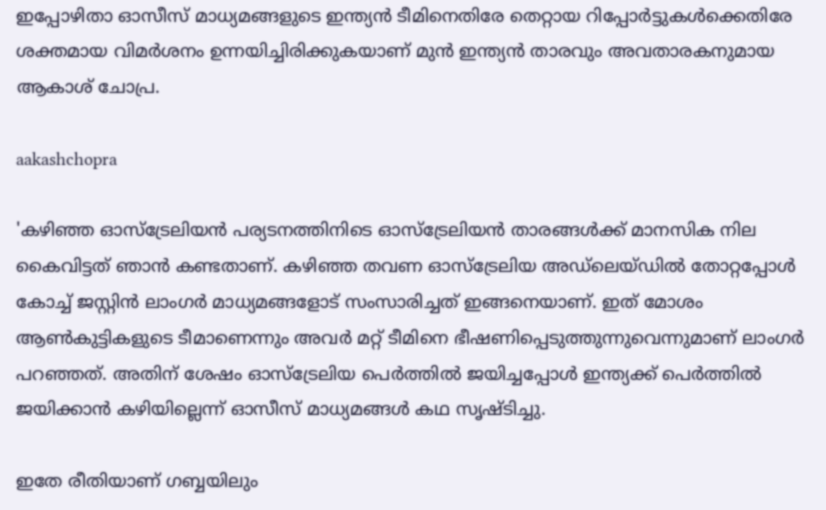ഇപ്പോഴിതാ ഓസീസ് മാധ്യമങ്ങളുടെ ഇന്ത്യന്‍ ടീമിനെതിരേ തെറ്റായ റിപ്പോര്‍ട്ടുകള്‍ക്കെതിരേ ശക്തമായ വിമര്‍ശനം ഉന്നയിച്ചിരിക്കുകയാണ് മുന്‍ ഇന്ത്യന്‍ താരവും അവതാരകനുമായ ആകാശ് ചോപ്ര.

aakashchopra

'കഴിഞ്ഞ ഓസ്‌ട്രേലിയന്‍ പര്യടനത്തിനിടെ ഓസ്‌ട്രേലിയന്‍ താരങ്ങള്‍ക്ക് മാനസിക നില കൈവിട്ടത് ഞാന്‍ കണ്ടതാണ്. കഴിഞ്ഞ തവണ ഓസ്‌ട്രേലിയ അഡ്‌ലെയ്ഡില്‍ തോറ്റപ്പോള്‍ കോച്ച് ജസ്റ്റിന്‍ ലാംഗര്‍ മാധ്യമങ്ങളോട് സംസാരിച്ചത് ഇങ്ങനെയാണ്. ഇത് മോശം ആണ്‍കുട്ടികളുടെ ടീമാണെന്നും അവര്‍ മറ്റ് ടീമിനെ ഭീഷണിപ്പെടുത്തുന്നുവെന്നുമാണ് ലാംഗര്‍ പറഞ്ഞത്. അതിന് ശേഷം ഓസ്‌ട്രേലിയ പെര്‍ത്തില്‍ ജയിച്ചപ്പോള്‍ ഇന്ത്യക്ക് പെര്‍ത്തില്‍ ജയിക്കാന്‍ കഴിയില്ലെന്ന് ഓസീസ് മാധ്യമങ്ങള്‍ കഥ സൃഷ്ടിച്ചു.

ഇതേ രീതിയാണ് ഗബ്ബയിലും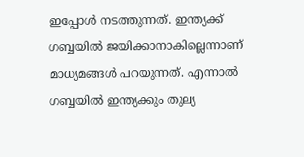ഇപ്പോള്‍ നടത്തുന്നത്. ഇന്ത്യക്ക് ഗബ്ബയില്‍ ജയിക്കാനാകില്ലെന്നാണ് മാധ്യമങ്ങള്‍ പറയുന്നത്. എന്നാല്‍ ഗബ്ബയില്‍ ഇന്ത്യക്കും തുല്യ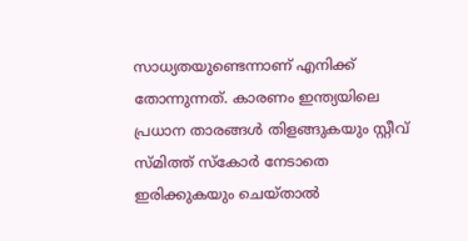സാധ്യതയുണ്ടെന്നാണ് എനിക്ക് തോന്നുന്നത്. കാരണം ഇന്ത്യയിലെ പ്രധാന താരങ്ങള്‍ തിളങ്ങുകയും സ്റ്റീവ് സ്മിത്ത് സ്‌കോര്‍ നേടാതെ ഇരിക്കുകയും ചെയ്താല്‍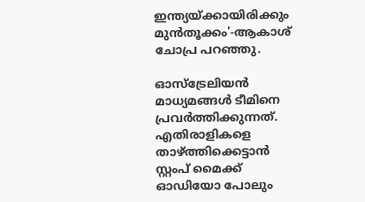ഇന്ത്യയ്ക്കായിരിക്കും മുന്‍തൂക്കം'-ആകാശ് ചോപ്ര പറഞ്ഞു.

ഓസ്‌ട്രേലിയന്‍ മാധ്യമങ്ങള്‍ ടീമിനെ പ്രവര്‍ത്തിക്കുന്നത്. എതിരാളികളെ താഴ്ത്തിക്കെട്ടാന്‍ സ്റ്റംപ് മൈക്ക് ഓഡിയോ പോലും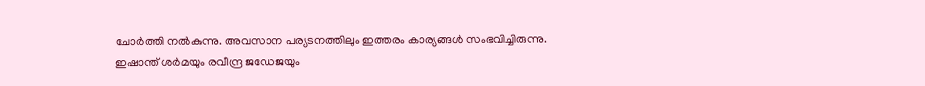ചോര്‍ത്തി നല്‍കുന്നു. അവസാന പര്യടനത്തിലും ഇത്തരം കാര്യങ്ങള്‍ സംഭവിച്ചിരുന്നു. ഇഷാന്ത് ശര്‍മയും രവീന്ദ്ര ജഡേജയും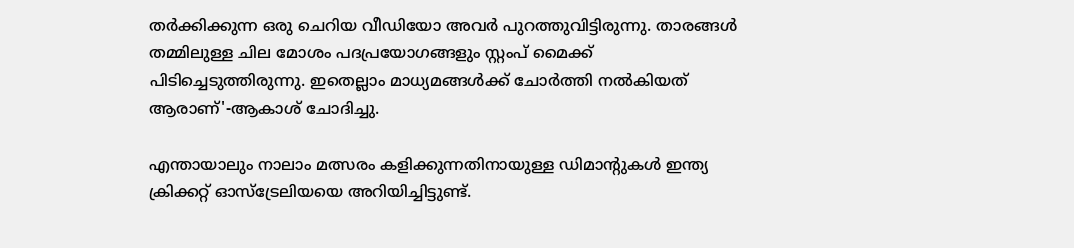തര്‍ക്കിക്കുന്ന ഒരു ചെറിയ വീഡിയോ അവര്‍ പുറത്തുവിട്ടിരുന്നു. താരങ്ങള്‍ തമ്മിലുള്ള ചില മോശം പദപ്രയോഗങ്ങളും സ്റ്റംപ് മൈക്ക് പിടിച്ചെടുത്തിരുന്നു. ഇതെല്ലാം മാധ്യമങ്ങള്‍ക്ക് ചോര്‍ത്തി നല്‍കിയത് ആരാണ്'-ആകാശ് ചോദിച്ചു.

എന്തായാലും നാലാം മത്സരം കളിക്കുന്നതിനായുള്ള ഡിമാന്റുകള്‍ ഇന്ത്യ ക്രിക്കറ്റ് ഓസ്‌ട്രേലിയയെ അറിയിച്ചിട്ടുണ്ട്.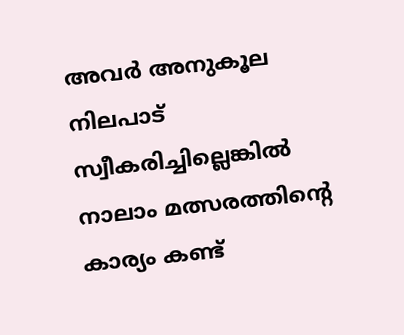അവര്‍ അനുകൂല നിലപാട് സ്വീകരിച്ചില്ലെങ്കില്‍ നാലാം മത്സരത്തിന്റെ കാര്യം കണ്ട്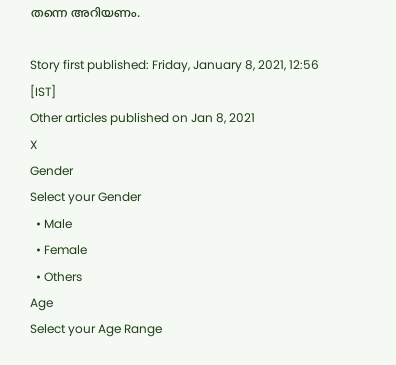തന്നെ അറിയണം.

Story first published: Friday, January 8, 2021, 12:56 [IST]
Other articles published on Jan 8, 2021
X
Gender
Select your Gender
  • Male
  • Female
  • Others
Age
Select your Age Range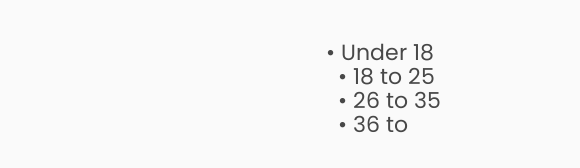• Under 18
  • 18 to 25
  • 26 to 35
  • 36 to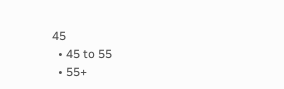45
  • 45 to 55
  • 55+